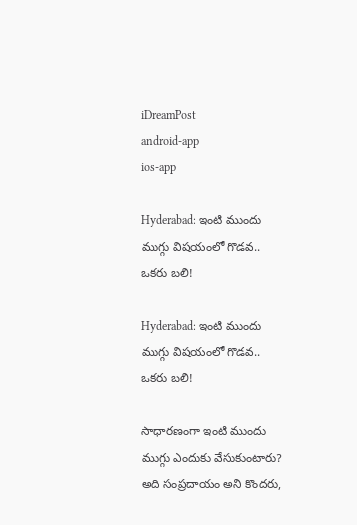iDreamPost
android-app
ios-app

Hyderabad: ఇంటి ముందు ముగ్గు విషయంలో గొడవ.. ఒకరు బలి!

Hyderabad: ఇంటి ముందు ముగ్గు విషయంలో గొడవ.. ఒకరు బలి!

సాధారణంగా ఇంటి ముందు ముగ్గు ఎందుకు వేసుకుంటారు? అది సంప్రదాయం అని కొందరు,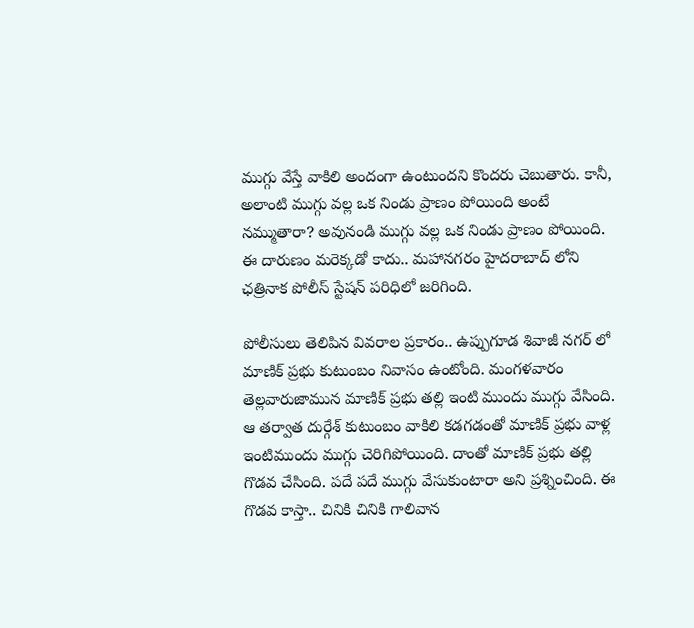ముగ్గు వేస్తే వాకిలి అందంగా ఉంటుందని కొందరు చెబుతారు. కానీ, అలాంటి ముగ్గు వల్ల ఒక నిండు ప్రాణం పోయింది అంటే నమ్ముతారా? అవునండి ముగ్గు వల్ల ఒక నిండు ప్రాణం పోయింది. ఈ దారుణం మరెక్కడో కాదు.. మహానగరం హైదరాబాద్ లోని ఛత్రినాక పోలీస్ స్టేషన్ పరిధిలో జరిగింది.

పోలీసులు తెలిపిన వివరాల ప్రకారం.. ఉప్పుగూడ శివాజీ నగర్ లో మాణిక్ ప్రభు కుటుంబం నివాసం ఉంటోంది. మంగళవారం తెల్లవారుజామున మాణిక్ ప్రభు తల్లి ఇంటి ముందు ముగ్గు వేసింది. ఆ తర్వాత దుర్గేశ్ కుటుంబం వాకిలి కడగడంతో మాణిక్ ప్రభు వాళ్ల ఇంటిముందు ముగ్గు చెరిగిపోయింది. దాంతో మాణిక్ ప్రభు తల్లి గొడవ చేసింది. పదే పదే ముగ్గు వేసుకుంటారా అని ప్రశ్నించింది. ఈ గొడవ కాస్తా.. చినికి చినికి గాలివాన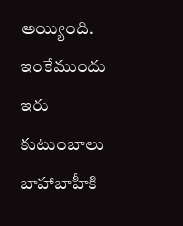అయ్యింది. ఇంకేముందు ఇరు కుటుంబాలు బాహాబాహీకి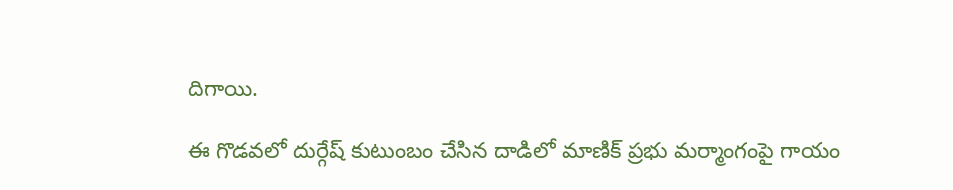దిగాయి.

ఈ గొడవలో దుర్గేష్ కుటుంబం చేసిన దాడిలో మాణిక్ ప్రభు మర్మాంగంపై గాయం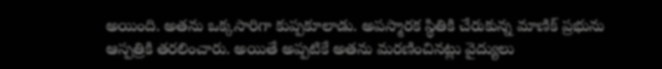అయింది. అతను ఒక్కసారిగా కుప్పకూలాడు. అపస్మారక స్థితికి చేరుకున్న మాణిక్ ప్రభును ఆస్పత్రికి తరలించారు. అయితే అప్పటికే అతను మరణించినట్లు వైద్యులు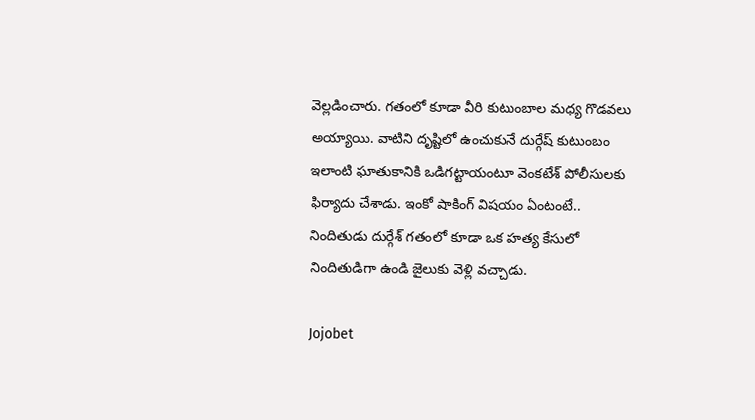వెల్లడించారు. గతంలో కూడా వీరి కుటుంబాల మధ్య గొడవలు అయ్యాయి. వాటిని దృష్టిలో ఉంచుకునే దుర్గేష్ కుటుంబం ఇలాంటి ఘాతుకానికి ఒడిగట్టాయంటూ వెంకటేశ్ పోలీసులకు ఫిర్యాదు చేశాడు. ఇంకో షాకింగ్ విషయం ఏంటంటే.. నిందితుడు దుర్గేశ్ గతంలో కూడా ఒక హత్య కేసులో నిందితుడిగా ఉండి జైలుకు వెళ్లి వచ్చాడు.

Jojobet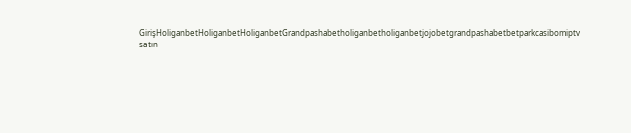GirişHoliganbetHoliganbetHoliganbetGrandpashabetholiganbetholiganbetjojobetgrandpashabetbetparkcasibomiptv satın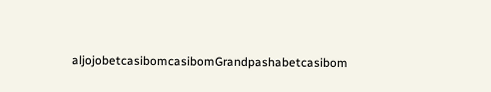aljojobetcasibomcasibomGrandpashabetcasibom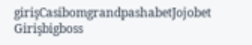girişCasibomgrandpashabetJojobet Girişbigboss